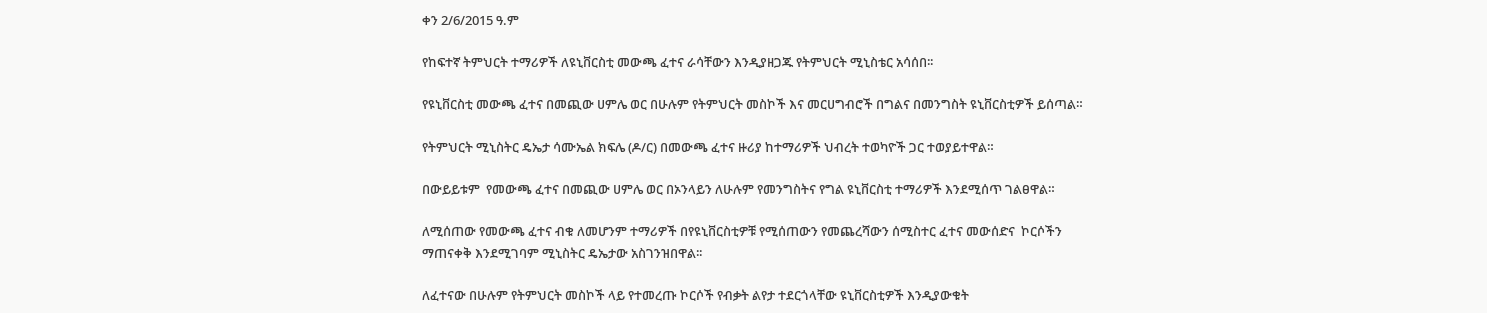ቀን 2/6/2015 ዓ.ም

የከፍተኛ ትምህርት ተማሪዎች ለዩኒቨርስቲ መውጫ ፈተና ራሳቸውን እንዲያዘጋጁ የትምህርት ሚኒስቴር አሳሰበ፡፡

የዩኒቨርስቲ መውጫ ፈተና በመጪው ሀምሌ ወር በሁሉም የትምህርት መስኮች እና መርሀግብሮች በግልና በመንግስት ዩኒቨርስቲዎች ይሰጣል።

የትምህርት ሚኒስትር ዴኤታ ሳሙኤል ክፍሌ (ዶ/ር) በመውጫ ፈተና ዙሪያ ከተማሪዎች ህብረት ተወካዮች ጋር ተወያይተዋል።

በውይይቱም  የመውጫ ፈተና በመጪው ሀምሌ ወር በኦንላይን ለሁሉም የመንግስትና የግል ዩኒቨርስቲ ተማሪዎች እንደሚሰጥ ገልፀዋል።

ለሚሰጠው የመውጫ ፈተና ብቁ ለመሆንም ተማሪዎች በየዩኒቨርስቲዎቹ የሚሰጠውን የመጨረሻውን ሰሚስተር ፈተና መውሰድና  ኮርሶችን ማጠናቀቅ እንደሚገባም ሚኒስትር ዴኤታው አስገንዝበዋል፡፡

ለፈተናው በሁሉም የትምህርት መስኮች ላይ የተመረጡ ኮርሶች የብቃት ልየታ ተደርጎላቸው ዩኒቨርስቲዎች እንዲያውቁት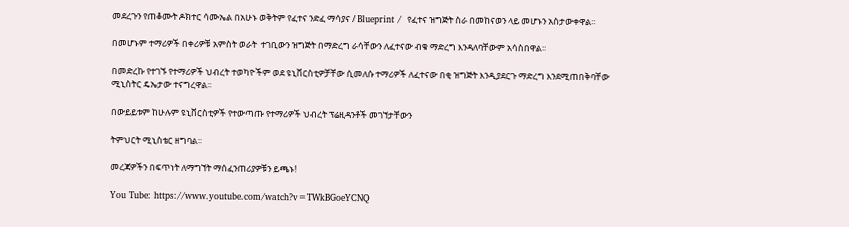መደረጉን የጠቆሙት ዶክተር ሳሙኤል በአሁኑ ወቅትም የፈተና ንድፈ ማሳያና / Blueprint /  የፈተና ዝግጅት ስራ በመከናወን ላይ መሆኑን አስታውቀዋል፡፡

በመሆኑም ተማሪዎች በቀሪዎቹ አምስት ወራት  ተገቢውን ዝግጅት በማድረግ ራሳቸውን ለፈተናው ብቁ ማድረግ እንዳለባቸውም አሳስበዋል፡፡

በመድረኩ የተገኙ የተማሪዎች ህብረት ተወካዮችም ወደ ዩኒቨርስቲዎቻቸው ሲመለሱ ተማሪዎች ለፈተናው በቂ ዝግጅት እንዲያደርጉ ማድረግ እንደሚጠበቅባቸው  ሚኒስትር ዴኤታው ተናግረዋል፡፡

በውይይቱም ከሁሉም ዩኒቨርስቲዎች የተውጣጡ የተማሪዎች ህብረት ፕሬዚዳንቶች መገኘታቸውን

ትምህርት ሚኒስቴር ዘግባል፡፡

መረጃዎችን በፍጥነት ለማግኘት ማሰፈንጠሪያዎቹን ይጫኑ!

You Tube: https://www.youtube.com/watch?v=TWkBGoeYCNQ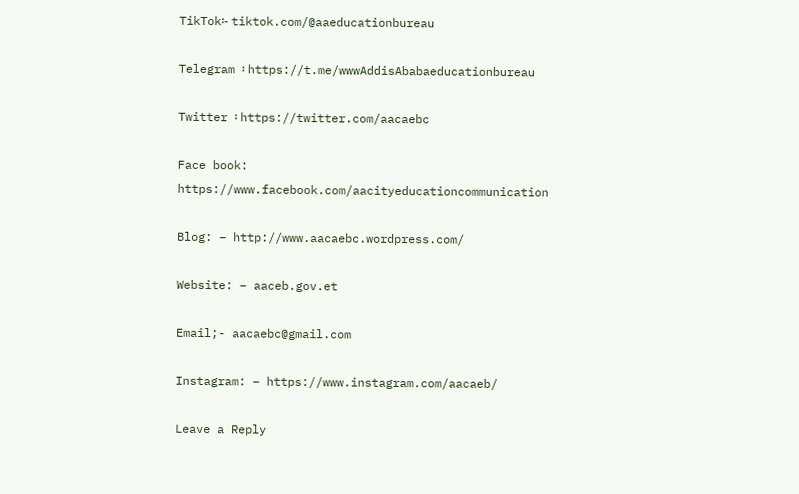TikTok፡- tiktok.com/@aaeducationbureau

Telegram ፡ https://t.me/wwwAddisAbabaeducationbureau

Twitter ፡ https://twitter.com/aacaebc

Face book: https://www.facebook.com/aacityeducationcommunication

Blog: – http://www.aacaebc.wordpress.com/

Website: – aaceb.gov.et

Email;- aacaebc@gmail.com

Instagram: – https://www.instagram.com/aacaeb/

Leave a Reply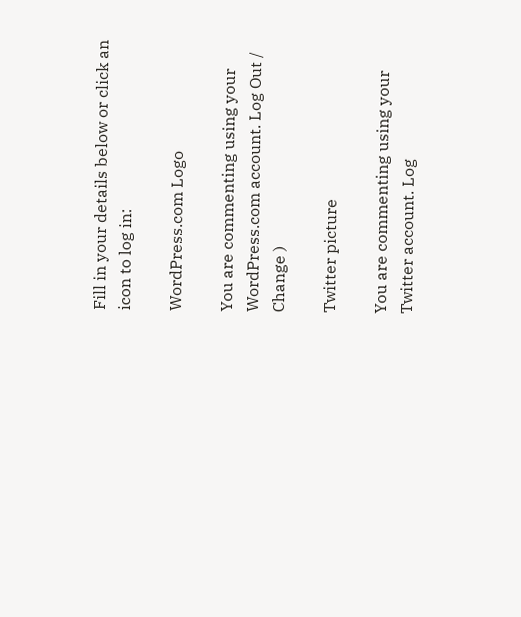Fill in your details below or click an icon to log in:

WordPress.com Logo

You are commenting using your WordPress.com account. Log Out /  Change )

Twitter picture

You are commenting using your Twitter account. Log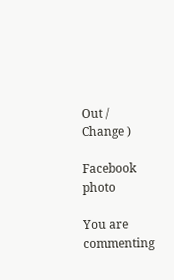Out /  Change )

Facebook photo

You are commenting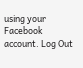using your Facebook account. Log Out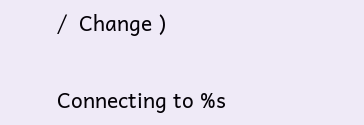/  Change )

Connecting to %s